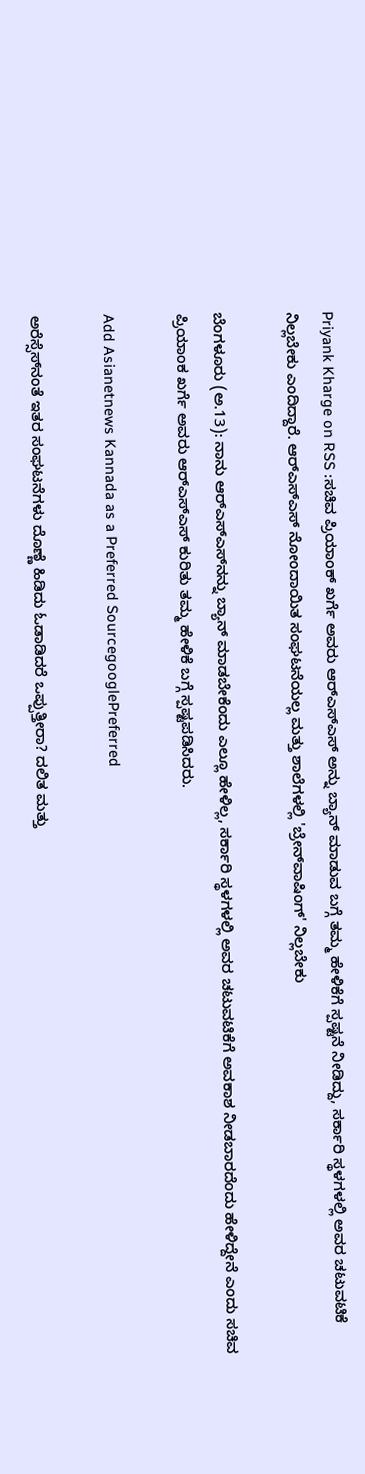Priyank Kharge on RSS :ಸಚಿವ ಪ್ರಿಯಾಂಕ್ ಖರ್ಗೆ ಅವರು ಆರ್‌ಎಸ್‌ಎಸ್‌ ಅನ್ನು ಬ್ಯಾನ್ ಮಾಡುವ ಬಗ್ಗೆ ತಮ್ಮ ಹೇಳಿಕೆಗೆ ಸ್ಪಷ್ಟನೆ ನೀಡಿದ್ದು, ಸರ್ಕಾರಿ ಸ್ಥಳಗಳಲ್ಲಿ ಅವರ ಚಟುವಟಿಕೆ ನಿಲ್ಲಬೇಕು ಎಂದಿದ್ದಾರೆ. ಆರ್‌ಎಸ್‌ಎಸ್‌ ನೋಂದಾಯಿತ ಸಂಘಟನೆಯಲ್ಲ ಮತ್ತು ಶಾಲೆಗಳಲ್ಲಿ 'ಬ್ರೇನ್‌ವಾಷಿಂಗ್' ನಿಲ್ಲಬೇಕು

ಬೆಂಗಳೂರು (ಅ.13): ನಾನು ಆರ್‌ಎಸ್‌ಎಸ್‌ನನ್ನು ಬ್ಯಾನ್ ಮಾಡಬೇಕೆಂದು ಎಲ್ಲೂ ಹೇಳಿಲ್ಲ, ಸರ್ಕಾರಿ ಸ್ಥಳಗಳಲ್ಲಿ ಅವರ ಚಟುವಟಿಕೆಗೆ ಅವಕಾಶ ನೀಡಬಾರದೆಂದು ಹೇಳಿದ್ದೇನೆ ಎಂದು ಸಚಿವ ಪ್ರಿಯಾಂಕ ಖರ್ಗೆ ಅವರು ಆರ್‌ಎಸ್‌ಎಸ್ ಕುರಿತು ತಮ್ಮ ಹೇಳಿಕೆ ಬಗ್ಗೆ ಸ್ಪಷ್ಟಪಡಿಸಿದರು.

Add Asianetnews Kannada as a Preferred SourcegooglePreferred

ಅರೆಸ್ಸೆಸ್‌ನಂತೆ ಇತರ ಸಂಘಟನೆಗಳು ದೊಣ್ಣೆ ಹಿಡಿದು ಓಡಾಡಿದರೆ ಒಪ್ಪುತ್ತೀರಾ? ದಲಿತ ಮತ್ತು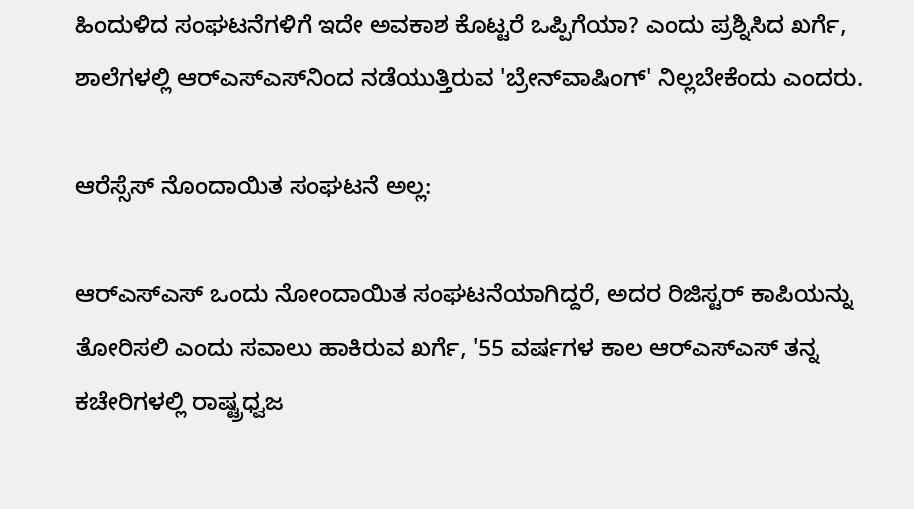ಹಿಂದುಳಿದ ಸಂಘಟನೆಗಳಿಗೆ ಇದೇ ಅವಕಾಶ ಕೊಟ್ಟರೆ ಒಪ್ಪಿಗೆಯಾ? ಎಂದು ಪ್ರಶ್ನಿಸಿದ ಖರ್ಗೆ, ಶಾಲೆಗಳಲ್ಲಿ ಆರ್‌ಎಸ್‌ಎಸ್‌ನಿಂದ ನಡೆಯುತ್ತಿರುವ 'ಬ್ರೇನ್‌ವಾಷಿಂಗ್' ನಿಲ್ಲಬೇಕೆಂದು ಎಂದರು.

ಆರೆಸ್ಸೆಸ್ ನೊಂದಾಯಿತ ಸಂಘಟನೆ ಅಲ್ಲ:

ಆರ್‌ಎಸ್‌ಎಸ್ ಒಂದು ನೋಂದಾಯಿತ ಸಂಘಟನೆಯಾಗಿದ್ದರೆ, ಅದರ ರಿಜಿಸ್ಟರ್ ಕಾಪಿಯನ್ನು ತೋರಿಸಲಿ ಎಂದು ಸವಾಲು ಹಾಕಿರುವ ಖರ್ಗೆ, '55 ವರ್ಷಗಳ ಕಾಲ ಆರ್‌ಎಸ್‌ಎಸ್ ತನ್ನ ಕಚೇರಿಗಳಲ್ಲಿ ರಾಷ್ಟ್ರಧ್ವಜ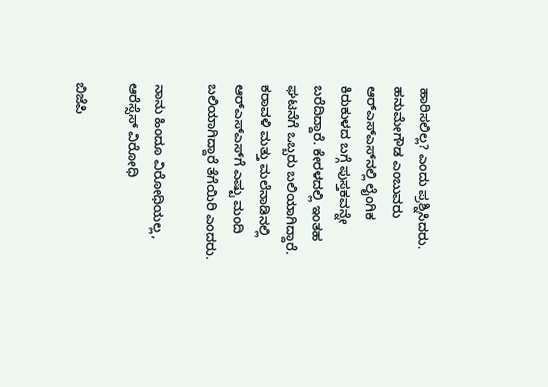ಹಾರಿಸಲಿಲ್ಲ? ಎಂದು ಪ್ರಶ್ನಿಸಿದರು. ಹನುಮೇಗೌಡ ಎಂಬುವರು ಆರ್‌ಎಸ್‌ಎಸ್‌ನಲ್ಲಿ ಲೈಂಗಿಕ ಕಿರುಕುಳದ ಬಗ್ಗೆ ಪುಸ್ತಕವನ್ನೇ ಬರೆದಿದ್ದಾರೆ. ಕೇರಳದಲ್ಲಿ ಇಂತಹ ಘಟನೆಗೆ ಒಬ್ಬರು ಬಲಿಯಾಗಿದ್ದಾರೆ. ಕರಾವಳಿ ಮತ್ತು ಮಲೆನಾಡಿನಲ್ಲಿ ಆರ್‌ಎಸ್‌ಎಸ್‌ಗೆ ಎಷ್ಟು ಮಂದಿ ಬಲಿಯಾಗಿದ್ದಾರೆ ತೆಗೆಯಿರಿ ಎಂದರು.

ನಾನು ಹಿಂದೂ ವಿರೋಧಿಯಲ್ಲ, ಆರೆಸ್ಸೆಸ್ ವಿರೋಧಿ

ಬಿಜೆಪಿ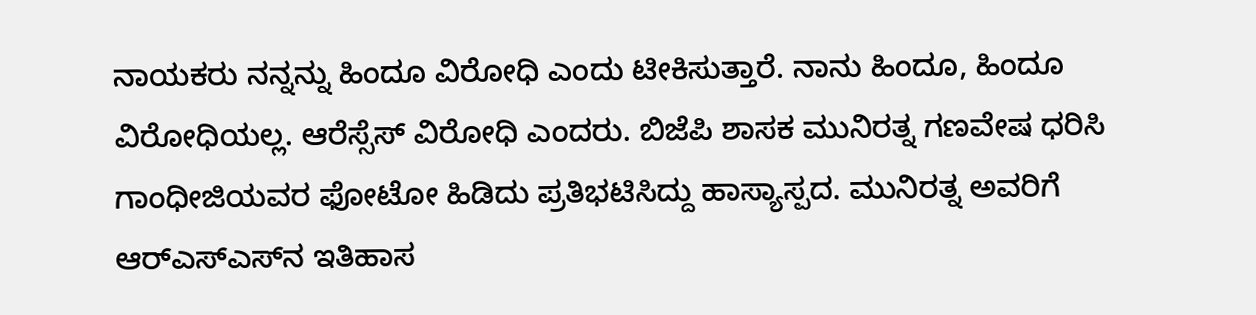ನಾಯಕರು ನನ್ನನ್ನು ಹಿಂದೂ ವಿರೋಧಿ ಎಂದು ಟೀಕಿಸುತ್ತಾರೆ. ನಾನು ಹಿಂದೂ, ಹಿಂದೂ ವಿರೋಧಿಯಲ್ಲ. ಆರೆಸ್ಸೆಸ್ ವಿರೋಧಿ ಎಂದರು. ಬಿಜೆಪಿ ಶಾಸಕ ಮುನಿರತ್ನ ಗಣವೇಷ ಧರಿಸಿ ಗಾಂಧೀಜಿಯವರ ಫೋಟೋ ಹಿಡಿದು ಪ್ರತಿಭಟಿಸಿದ್ದು ಹಾಸ್ಯಾಸ್ಪದ. ಮುನಿರತ್ನ ಅವರಿಗೆ ಆರ್‌ಎಸ್‌ಎಸ್‌ನ ಇತಿಹಾಸ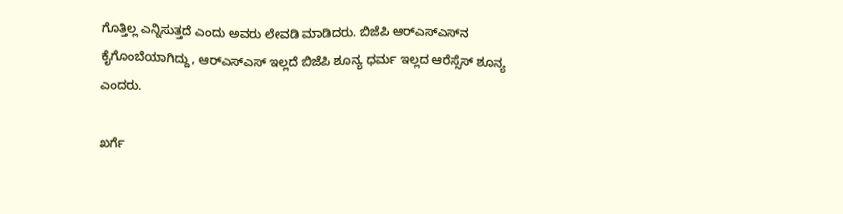ಗೊತ್ತಿಲ್ಲ ಎನ್ನಿಸುತ್ತದೆ ಎಂದು ಅವರು ಲೇವಡಿ ಮಾಡಿದರು. ಬಿಜೆಪಿ ಆರ್‌ಎಸ್‌ಎಸ್‌ನ ಕೈಗೊಂಬೆಯಾಗಿದ್ದು, ಆರ್‌ಎಸ್‌ಎಸ್ ಇಲ್ಲದೆ ಬಿಜೆಪಿ ಶೂನ್ಯ ಧರ್ಮ ಇಲ್ಲದ ಆರೆಸ್ಸೆಸ್ ಶೂನ್ಯ ಎಂದರು.

ಖರ್ಗೆ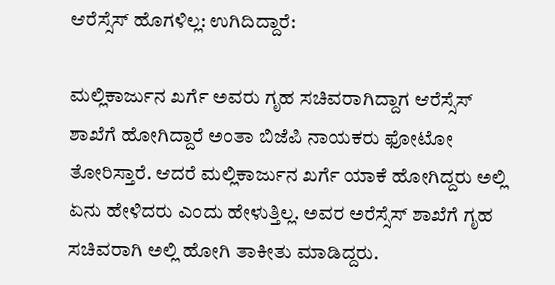ಆರೆಸ್ಸೆಸ್ ಹೊಗಳಿಲ್ಲ: ಉಗಿದಿದ್ದಾರೆ:

ಮಲ್ಲಿಕಾರ್ಜುನ ಖರ್ಗೆ ಅವರು ಗೃಹ ಸಚಿವರಾಗಿದ್ದಾಗ ಆರೆಸ್ಸೆಸ್ ಶಾಖೆಗೆ ಹೋಗಿದ್ದಾರೆ ಅಂತಾ ಬಿಜೆಪಿ ನಾಯಕರು ಫೋಟೋ ತೋರಿಸ್ತಾರೆ. ಆದರೆ ಮಲ್ಲಿಕಾರ್ಜುನ ಖರ್ಗೆ ಯಾಕೆ ಹೋಗಿದ್ದರು ಅಲ್ಲಿ ಏನು ಹೇಳಿದರು ಎಂದು ಹೇಳುತ್ತಿಲ್ಲ. ಅವರ ಅರೆಸ್ಸೆಸ್ ಶಾಖೆಗೆ ಗೃಹ ಸಚಿವರಾಗಿ ಅಲ್ಲಿ ಹೋಗಿ ತಾಕೀತು ಮಾಡಿದ್ದರು.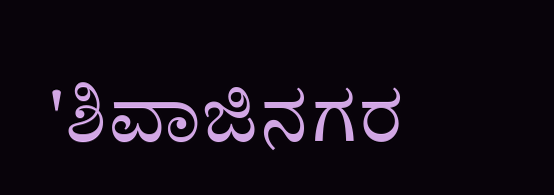'ಶಿವಾಜಿನಗರ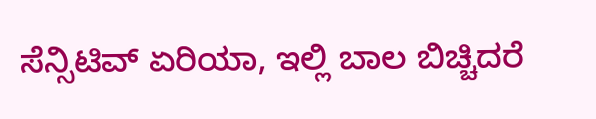ಸೆನ್ಸಿಟಿವ್ ಏರಿಯಾ, ಇಲ್ಲಿ ಬಾಲ ಬಿಚ್ಚಿದರೆ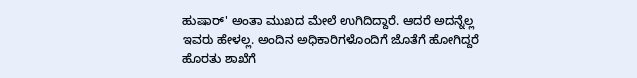ಹುಷಾರ್' ಅಂತಾ ಮುಖದ ಮೇಲೆ ಉಗಿದಿದ್ದಾರೆ. ಆದರೆ ಅದನ್ನೆಲ್ಲ ಇವರು ಹೇಳಲ್ಲ. ಅಂದಿನ ಅಧಿಕಾರಿಗಳೊಂದಿಗೆ ಜೊತೆಗೆ ಹೋಗಿದ್ದರೆ ಹೊರತು ಶಾಖೆಗೆ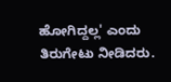ಹೋಗಿದ್ದಲ್ಲ' ಎಂದು ತಿರುಗೇಟು ನೀಡಿದರು.